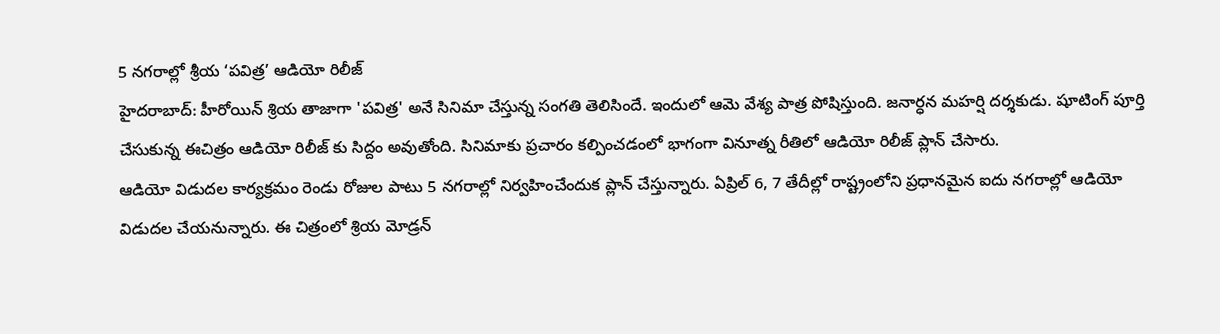5 నగరాల్లో శ్రీయ ‘పవిత్ర’ ఆడియో రిలీజ్
హైదరాబాద్: హీరోయిన్ శ్రియ తాజాగా 'పవిత్ర' అనే సినిమా చేస్తున్న సంగతి తెలిసిందే. ఇందులో ఆమె వేశ్య పాత్ర పోషిస్తుంది. జనార్ధన మహర్షి దర్శకుడు. షూటింగ్ పూర్తి చేసుకున్న ఈచిత్రం ఆడియో రిలీజ్ కు సిద్దం అవుతోంది. సినిమాకు ప్రచారం కల్పించడంలో భాగంగా వినూత్న రీతిలో ఆడియో రిలీజ్ ప్లాన్ చేసారు.
ఆడియో విడుదల కార్యక్రమం రెండు రోజుల పాటు 5 నగరాల్లో నిర్వహించేందుక ప్లాన్ చేస్తున్నారు. ఏప్రిల్ 6, 7 తేదీల్లో రాష్ట్రంలోని ప్రధానమైన ఐదు నగరాల్లో ఆడియో విడుదల చేయనున్నారు. ఈ చిత్రంలో శ్రియ మోడ్రన్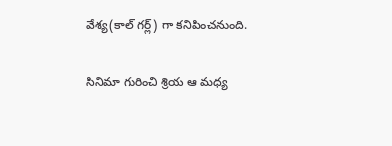వేశ్య(కాల్ గర్ల్) గా కనిపించనుంది.

సినిమా గురించి శ్రియ ఆ మధ్య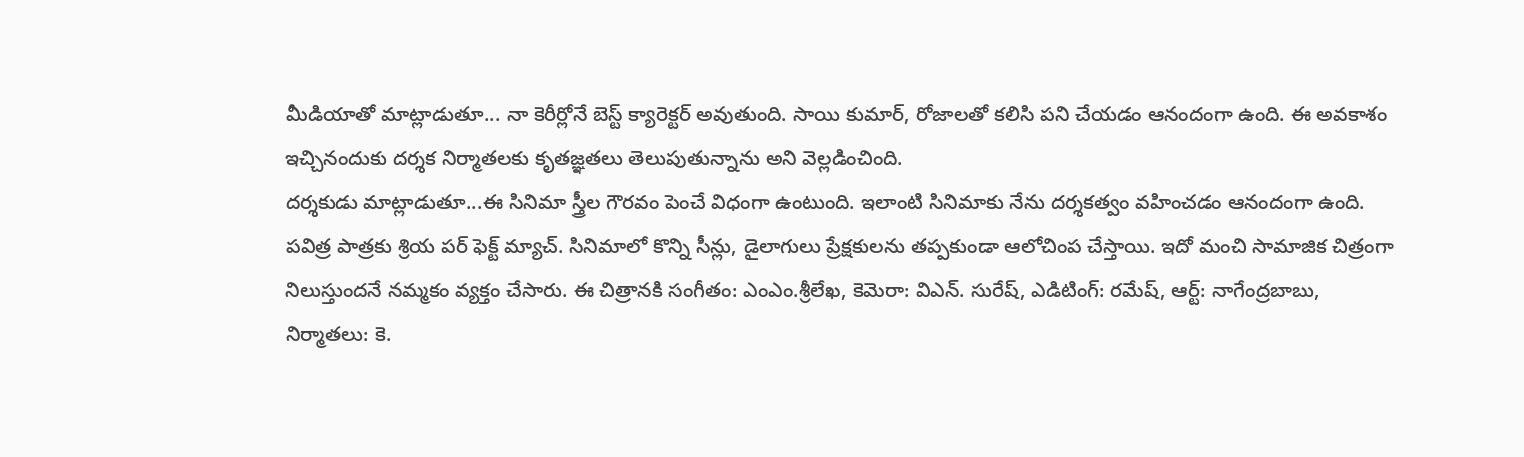మీడియాతో మాట్లాడుతూ... నా కెరీర్లోనే బెస్ట్ క్యారెక్టర్ అవుతుంది. సాయి కుమార్, రోజాలతో కలిసి పని చేయడం ఆనందంగా ఉంది. ఈ అవకాశం ఇచ్చినందుకు దర్శక నిర్మాతలకు కృతజ్ఞతలు తెలుపుతున్నాను అని వెల్లడించింది.
దర్శకుడు మాట్లాడుతూ...ఈ సినిమా స్త్రీల గౌరవం పెంచే విధంగా ఉంటుంది. ఇలాంటి సినిమాకు నేను దర్శకత్వం వహించడం ఆనందంగా ఉంది. పవిత్ర పాత్రకు శ్రియ పర్ ఫెక్ట్ మ్యాచ్. సినిమాలో కొన్ని సీన్లు, డైలాగులు ప్రేక్షకులను తప్పకుండా ఆలోచింప చేస్తాయి. ఇదో మంచి సామాజిక చిత్రంగా నిలుస్తుందనే నమ్మకం వ్యక్తం చేసారు. ఈ చిత్రానకి సంగీతం: ఎంఎం.శ్రీలేఖ, కెమెరా: విఎన్. సురేష్, ఎడిటింగ్: రమేష్, ఆర్ట్: నాగేంద్రబాబు, నిర్మాతలు: కె.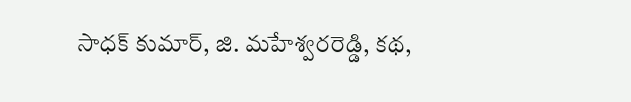సాధక్ కుమార్, జి. మహేశ్వరరెడ్డి, కథ,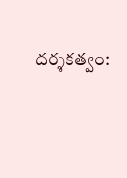దర్శకత్వం: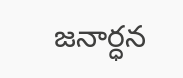జనార్ధన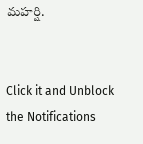మహర్షి.


Click it and Unblock the Notifications